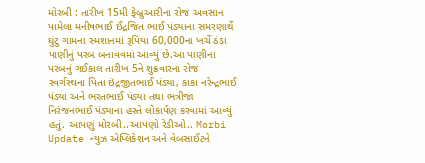મોરબી : તારીખ 15મી ફેબ્રુઆરીના રોજ અવસાન પામેલા મનીષભાઈ ઈંદ્રજિત ભાઈ પંડ્યાના સમરણાર્થે ઘુંટુ ગામના સ્મશાનમાં રૂપિયા 60,000ના ખર્ચે ઠંડા પાણીનું પરબ બનાવવમાં આવ્યું છે.આ પાણીના પરબનું ગઈકાલ તારીખ 5ને શુક્રવારના રોજ સ્વર્ગસ્થના પિતા ઇંદ્રજીતભાઈ પંડ્યા, કાકા નરેન્દ્રભાઈ પંડ્યા અને ભરતભાઈ પંડ્યા તથા ભત્રીજા નિરંજનભાઈ પંડ્યાના હસ્તે લોકાર્પણ કરવામાં આવ્યું હતું. આપણું મોરબી..આપણો રેડીઓ.. Morbi Update ન્યુઝ એપ્લિકેશન અને વેબસાઈટને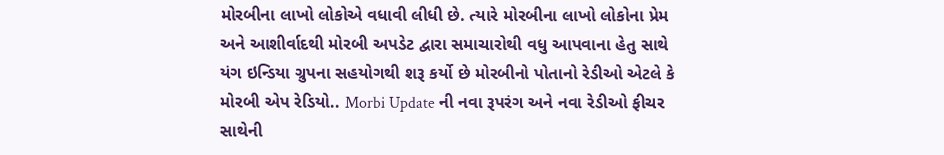મોરબીના લાખો લોકોએ વધાવી લીધી છે. ત્યારે મોરબીના લાખો લોકોના પ્રેમ અને આશીર્વાદથી મોરબી અપડેટ દ્વારા સમાચારોથી વધુ આપવાના હેતુ સાથે યંગ ઇન્ડિયા ગ્રુપના સહયોગથી શરૂ કર્યો છે મોરબીનો પોતાનો રેડીઓ એટલે કે મોરબી એપ રેડિયો.. Morbi Update ની નવા રૂપરંગ અને નવા રેડીઓ ફીચર સાથેની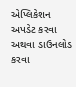એપ્લિકેશન અપડેટ કરવા અથવા ડાઉનલોડ કરવા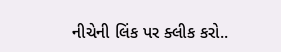નીચેની લિંક પર ક્લીક કરો..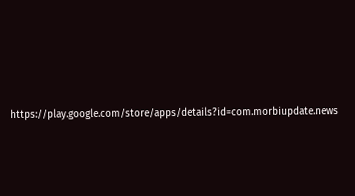https://play.google.com/store/apps/details?id=com.morbiupdate.news